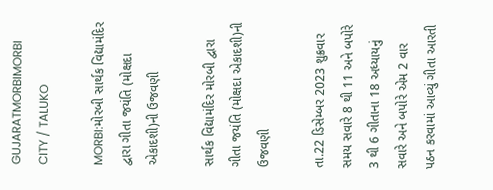GUJARATMORBIMORBI CITY / TALUKO

MORBI:મોરબી સાર્થક વિદ્યામંદિર દ્વારા ગીતા જયંતિ (મોક્ષદા એકાદશી)ની ઉજવણી

સાર્થક વિદ્યામંદિર મોરબી દ્વારા ગીતા જયંતિ (મોક્ષદા એકાદશી)ની ઉજવણી

તા.22 ડિસેમ્બર 2023 શુક્રવાર સમય સવારે 8 થી 11 અને બપોરે 3 થી 6 ગીતાના 18 અધ્યાયનું સવારે અને બપોરે એમ 2 વાર પઠન કરવામાં આવ્યું ગીતા આરતી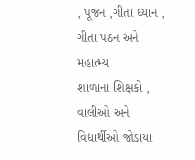, પૂજન ,ગીતા ધ્યાન , ગીતા પઠન અને મહાત્મ્ય
શાળાના શિક્ષકો , વાલીઓ અને વિદ્યાર્થીઓ જોડાયા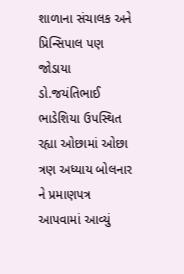શાળાના સંચાલક અને પ્રિન્સિપાલ પણ જોડાયા
ડો.જયંતિભાઈ ભાડેશિયા ઉપસ્થિત રહ્યા ઓછામાં ઓછા ત્રણ અધ્યાય બોલનાર ને પ્રમાણપત્ર આપવામાં આવ્યું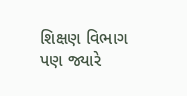શિક્ષણ વિભાગ પણ જ્યારે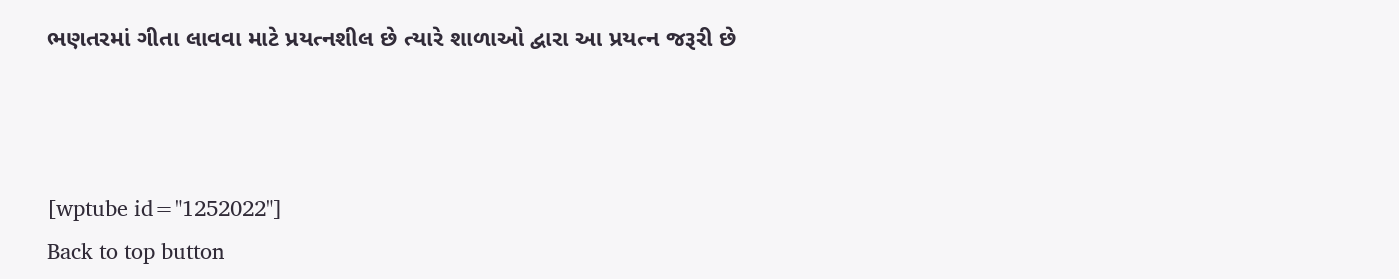ભણતરમાં ગીતા લાવવા માટે પ્રયત્નશીલ છે ત્યારે શાળાઓ દ્વારા આ પ્રયત્ન જરૂરી છે



[wptube id="1252022"]
Back to top button